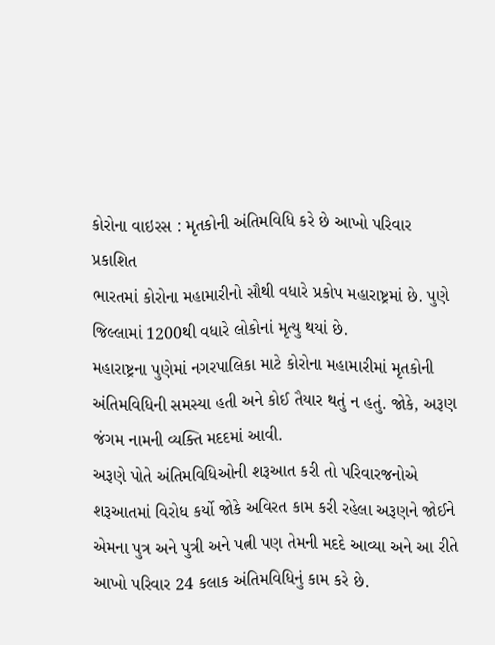કોરોના વાઇરસ : મૃતકોની અંતિમવિધિ કરે છે આખો પરિવાર
પ્રકાશિત
ભારતમાં કોરોના મહામારીનો સૌથી વધારે પ્રકોપ મહારાષ્ટ્રમાં છે. પુણે જિલ્લામાં 1200થી વધારે લોકોનાં મૃત્યુ થયાં છે.
મહારાષ્ટ્રના પુણેમાં નગરપાલિકા માટે કોરોના મહામારીમાં મૃતકોની અંતિમવિધિની સમસ્યા હતી અને કોઈ તૈયાર થતું ન હતું. જોકે, અરૂણ જંગમ નામની વ્યક્તિ મદદમાં આવી.
અરૂણે પોતે અંતિમવિધિઓની શરૂઆત કરી તો પરિવારજનોએ શરૂઆતમાં વિરોધ કર્યો જોકે અવિરત કામ કરી રહેલા અરૂણને જોઈને એમના પુત્ર અને પુત્રી અને પત્ની પણ તેમની મદદે આવ્યા અને આ રીતે આખો પરિવાર 24 કલાક અંતિમવિધિનું કામ કરે છે.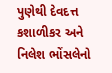પુણેથી દેવદત્ત કશાળીકર અને નિલેશ ભોંસલેનો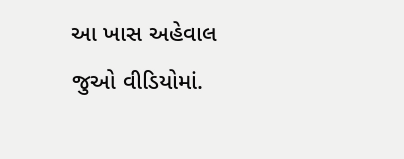આ ખાસ અહેવાલ જુઓ વીડિયોમાં.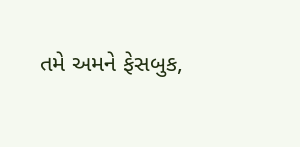તમે અમને ફેસબુક,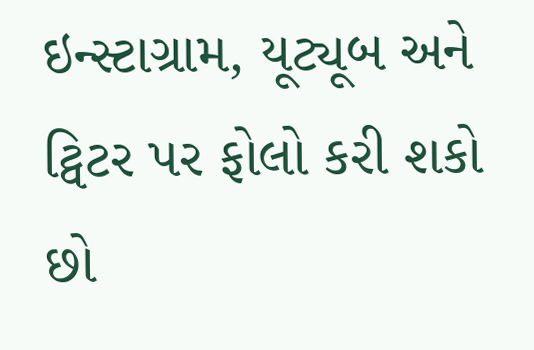ઇન્સ્ટાગ્રામ, યૂટ્યૂબ અને ટ્વિટર પર ફોલો કરી શકો છો